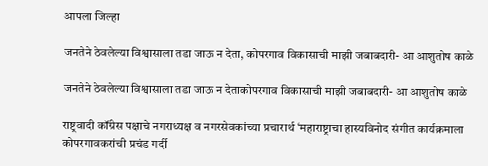आपला जिल्हा

जनतेने ठेवलेल्या विश्वासाला तडा जाऊ न देता, कोपरगाव विकासाची माझी जबाबदारी- आ आशुतोष काळे

जनतेने ठेवलेल्या विश्वासाला तडा जाऊ न देताकोपरगाव विकासाची माझी जबाबदारी- आ आशुतोष काळे

राष्ट्रवादी कॉंग्रेस पक्षाचे नगराध्यक्ष व नगरसेवकांच्या प्रचारार्थ ‘महाराष्ट्राचा हास्यविनोद संगीत कार्यक्रमाला कोपरगावकरांची प्रचंड गर्दी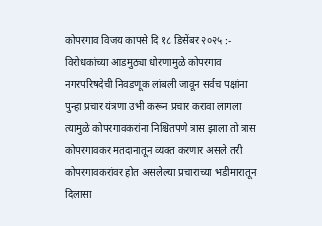कोपरगाव विजय कापसे दि १८ डिसेंबर २०२५ :- विरोधकांच्या आडमुठ्या धोरणामुळे कोपरगाव नगरपरिषदेची निवडणूक लांबली जावून सर्वच पक्षांना पुन्हा प्रचार यंत्रणा उभी करून प्रचार करावा लागला त्यामुळे कोपरगावकरांना निश्चितपणे त्रास झाला तो त्रास कोपरगावकर मतदानातून व्यक्त करणार असले तरी कोपरगावकरांवर होत असलेल्या प्रचाराच्या भडीमारातून दिलासा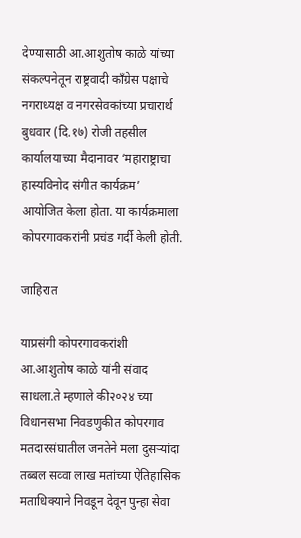देण्यासाठी आ.आशुतोष काळे यांच्या संकल्पनेतून राष्ट्रवादी कॉंग्रेस पक्षाचे नगराध्यक्ष व नगरसेवकांच्या प्रचारार्थ बुधवार (दि.१७) रोजी तहसील कार्यालयाच्या मैदानावर ‘महाराष्ट्राचा हास्यविनोद संगीत कार्यक्रम’ आयोजित केला होता. या कार्यक्रमाला कोपरगावकरांनी प्रचंड गर्दी केली होती.

जाहिरात

याप्रसंगी कोपरगावकरांशी आ.आशुतोष काळे यांनी संवाद साधला.ते म्हणाले की२०२४ च्या विधानसभा निवडणुकीत कोपरगाव मतदारसंघातील जनतेने मला दुसऱ्यांदा तब्बल सव्वा लाख मतांच्या ऐतिहासिक मताधिक्याने निवडून देवून पुन्हा सेवा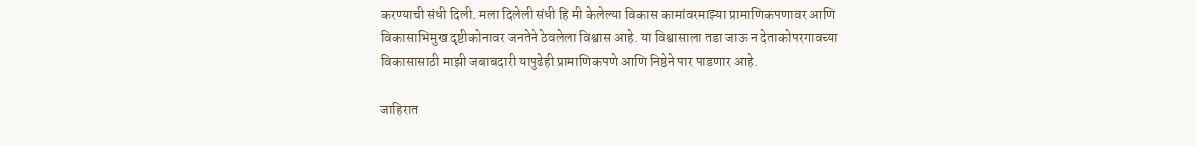करण्याची संधी दिली. मला दिलेली संधी हि मी केलेल्या विकास कामांवरमाझ्या प्रामाणिकपणावर आणि विकासाभिमुख दृष्टीकोनावर जनतेने ठेवलेला विश्वास आहे. या विश्वासाला तडा जाऊ न देताकोपरगावच्या विकासासाठी माझी जबाबदारी यापुढेही प्रामाणिकपणे आणि निष्ठेने पार पाडणार आहे.

जाहिरात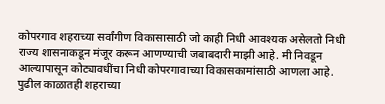कोपरगाव शहराच्या सर्वांगीण विकासासाठी जो काही निधी आवश्यक असेलतो निधी राज्य शासनाकडून मंजूर करून आणण्याची जबाबदारी माझी आहे. मी निवडून आल्यापासून कोट्यावधींचा निधी कोपरगावाच्या विकासकामांसाठी आणला आहे. पुढील काळातही शहराच्या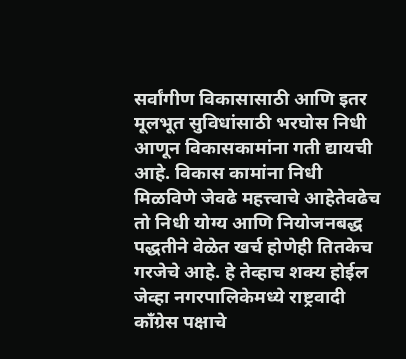सर्वांगीण विकासासाठी आणि इतर मूलभूत सुविधांसाठी भरघोस निधी आणून विकासकामांना गती द्यायची आहे. विकास कामांना निधी मिळविणे जेवढे महत्त्वाचे आहेतेवढेच तो निधी योग्य आणि नियोजनबद्ध पद्धतीने वेळेत खर्च होणेही तितकेच गरजेचे आहे. हे तेव्हाच शक्य होईल जेव्हा नगरपालिकेमध्ये राष्ट्रवादी कॉंग्रेस पक्षाचे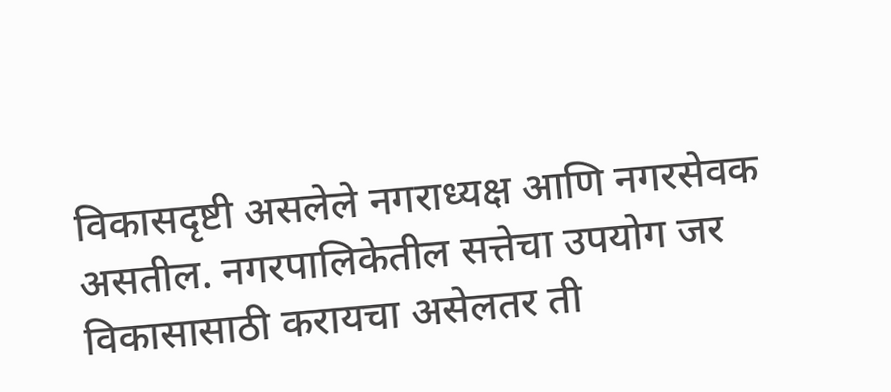विकासदृष्टी असलेले नगराध्यक्ष आणि नगरसेवक असतील. नगरपालिकेतील सत्तेचा उपयोग जर विकासासाठी करायचा असेलतर ती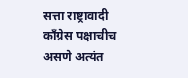सत्ता राष्ट्रावादी कॉंग्रेस पक्षाचीच असणे अत्यंत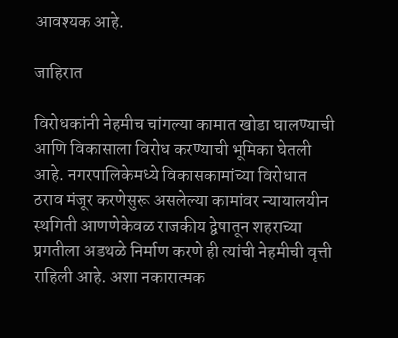आवश्यक आहे.

जाहिरात

विरोधकांनी नेहमीच चांगल्या कामात खोडा घालण्याची आणि विकासाला विरोध करण्याची भूमिका घेतली आहे. नगरपालिकेमध्ये विकासकामांच्या विरोधात ठराव मंजूर करणेसुरू असलेल्या कामांवर न्यायालयीन स्थगिती आणणेकेवळ राजकीय द्वेषातून शहराच्या प्रगतीला अडथळे निर्माण करणे ही त्यांची नेहमीची वृत्ती राहिली आहे. अशा नकारात्मक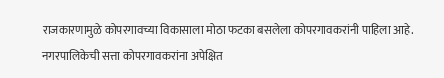राजकारणामुळे कोपरगावच्या विकासाला मोठा फटका बसलेला कोपरगावकरांनी पाहिला आहे. नगरपालिकेची सत्ता कोपरगावकरांना अपेक्षित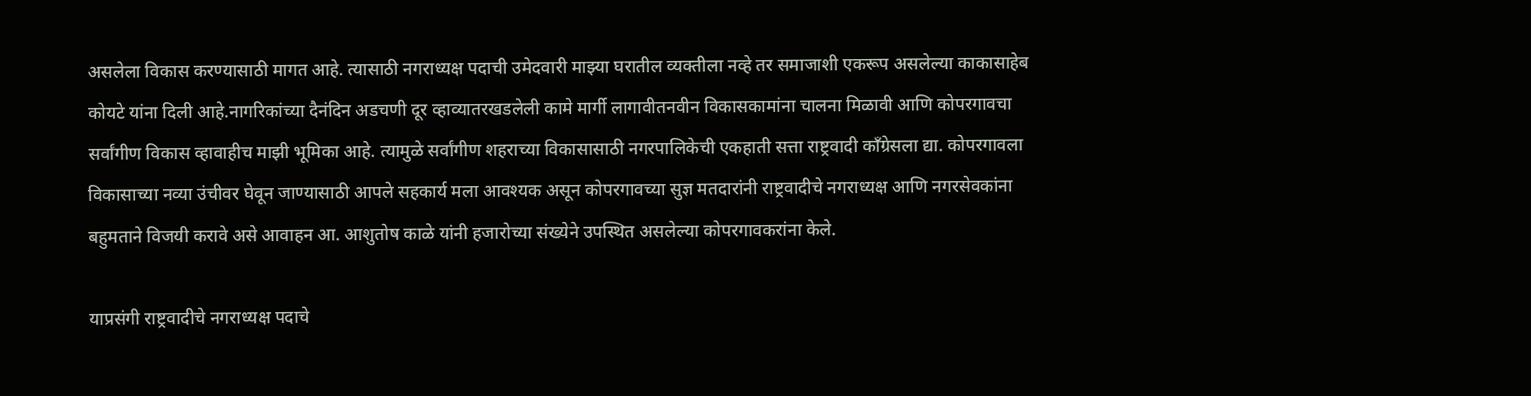असलेला विकास करण्यासाठी मागत आहे. त्यासाठी नगराध्यक्ष पदाची उमेदवारी माझ्या घरातील व्यक्तीला नव्हे तर समाजाशी एकरूप असलेल्या काकासाहेब कोयटे यांना दिली आहे.नागरिकांच्या दैनंदिन अडचणी दूर व्हाव्यातरखडलेली कामे मार्गी लागावीतनवीन विकासकामांना चालना मिळावी आणि कोपरगावचा सर्वांगीण विकास व्हावाहीच माझी भूमिका आहे. त्यामुळे सर्वांगीण शहराच्या विकासासाठी नगरपालिकेची एकहाती सत्ता राष्ट्रवादी कॉंग्रेसला द्या. कोपरगावला विकासाच्या नव्या उंचीवर घेवून जाण्यासाठी आपले सहकार्य मला आवश्यक असून कोपरगावच्या सुज्ञ मतदारांनी राष्ट्रवादीचे नगराध्यक्ष आणि नगरसेवकांना बहुमताने विजयी करावे असे आवाहन आ. आशुतोष काळे यांनी हजारोच्या संख्येने उपस्थित असलेल्या कोपरगावकरांना केले.

याप्रसंगी राष्ट्रवादीचे नगराध्यक्ष पदाचे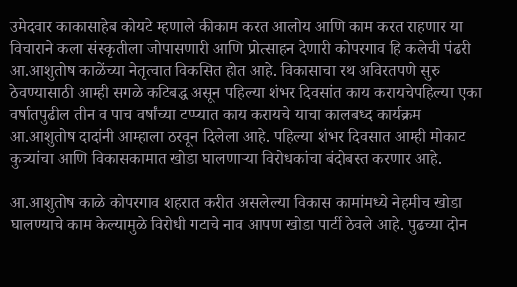उमेदवार काकासाहेब कोयटे म्हणाले कीकाम करत आलोय आणि काम करत राहणार या विचाराने कला संस्कृतीला जोपासणारी आणि प्रोत्साहन देणारी कोपरगाव हि कलेची पंढरी आ.आशुतोष काळेंच्या नेतृत्वात विकसित होत आहे. विकासाचा रथ अविरतपणे सुरु ठेवण्यासाठी आम्ही सगळे कटिबद्ध असून पहिल्या शंभर दिवसांत काय करायचेपहिल्या एका वर्षातपुढील तीन व पाच वर्षांच्या टप्प्यात काय करायचे याचा कालबध्द कार्यक्रम आ.आशुतोष दादांनी आम्हाला ठरवून दिलेला आहे. पहिल्या शंभर दिवसात आम्ही मोकाट कुत्र्यांचा आणि विकासकामात खोडा घालणाऱ्या विरोधकांचा बंदोबस्त करणार आहे.

आ.आशुतोष काळे कोपरगाव शहरात करीत असलेल्या विकास कामांमध्ये नेहमीच खोडा घालण्याचे काम केल्यामुळे विरोधी गटाचे नाव आपण खोडा पार्टी ठेवले आहे. पुढच्या दोन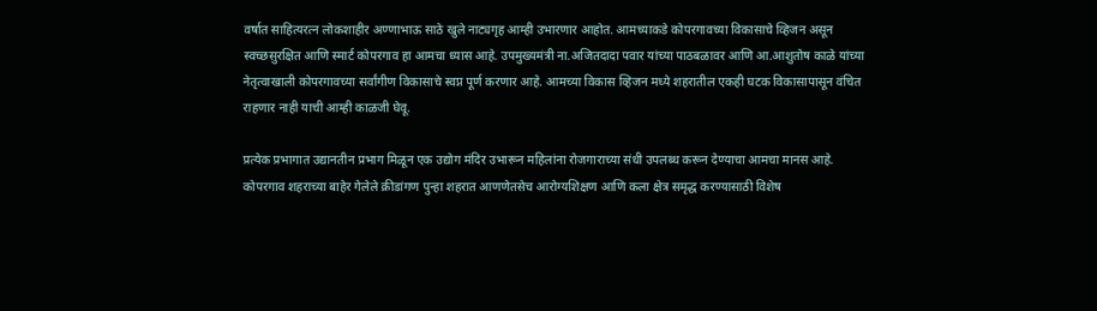वर्षात साहित्यरत्न लोकशाहीर अण्णाभाऊ साठे खुले नाट्यगृह आम्ही उभारणार आहोत. आमच्याकडे कोपरगावच्या विकासाचे व्हिजन असून स्वच्छसुरक्षित आणि स्मार्ट कोपरगाव हा आमचा ध्यास आहे. उपमुख्यमंत्री ना.अजितदादा पवार यांच्या पाठबळावर आणि आ.आशुतोष काळे यांच्या नेतृत्वाखाली कोपरगावच्या सर्वांगीण विकासाचे स्वप्न पूर्ण करणार आहे. आमच्या विकास व्हिजन मध्ये शहरातील एकही घटक विकासापासून वंचित राहणार नाही याची आम्ही काळजी घेवू.

प्रत्येक प्रभागात उद्यानतीन प्रभाग मिळून एक उद्योग मंदिर उभारून महिलांना रोजगाराच्या संधी उपलब्ध करून देण्याचा आमचा मानस आहे. कोपरगाव शहराच्या बाहेर गेलेले क्रीडांगण पुन्हा शहरात आणणेतसेच आरोग्यशिक्षण आणि कला क्षेत्र समृद्ध करण्यासाठी विशेष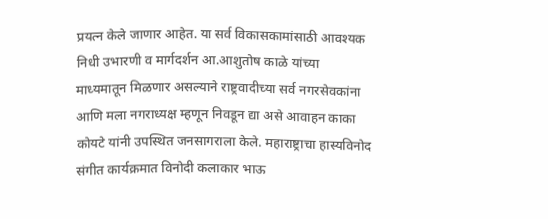प्रयत्न केले जाणार आहेत. या सर्व विकासकामांसाठी आवश्यक निधी उभारणी व मार्गदर्शन आ.आशुतोष काळे यांच्या माध्यमातून मिळणार असल्याने राष्ट्रवादीच्या सर्व नगरसेवकांना आणि मला नगराध्यक्ष म्हणून निवडून द्या असे आवाहन काका कोयटे यांनी उपस्थित जनसागराला केले. महाराष्ट्राचा हास्यविनोद संगीत कार्यक्रमात विनोदी कलाकार भाऊ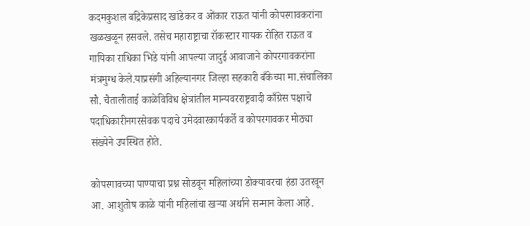कदमकुशल बद्रिकेप्रसाद खांडेकर व ओंकार राऊत यांनी कोपरगावकरांना खळखळून हसवले. तसेच महाराष्ट्राचा रॉकस्टार गायक रोहित राऊत व गायिका राधिका भिडे यांनी आपल्या जादुई आवाजाने कोपरगावकरांना मंत्रमुग्ध केले.याप्रसंगी अहिल्यानगर जिल्हा सहकारी बँकेच्या मा.संचालिका सौ. चैतालीताई काळेविविध क्षेत्रांतील मान्यवरराष्ट्रवादी काँग्रेस पक्षाचे पदाधिकारीनगरसेवक पदाचे उमेदवारकार्यकर्ते व कोपरगावकर मोठ्या संख्येने उपस्थित होते.

कोपरगावच्या पाण्याचा प्रश्न सोडवून महिलांच्या डोक्यावरचा हंडा उतरवून आ. आशुतोष काळे यांनी महिलांचा खऱ्या अर्थाने सन्मान केला आहे.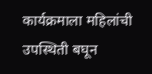कार्यक्रमाला महिलांची उपस्थिती बघून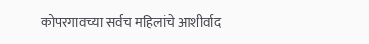कोपरगावच्या सर्वच महिलांचे आशीर्वाद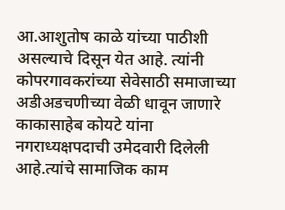आ.आशुतोष काळे यांच्या पाठीशी असल्याचे दिसून येत आहे. त्यांनी कोपरगावकरांच्या सेवेसाठी समाजाच्या अडीअडचणीच्या वेळी धावून जाणारे काकासाहेब कोयटे यांना नगराध्यक्षपदाची उमेदवारी दिलेली आहे.त्यांचे सामाजिक काम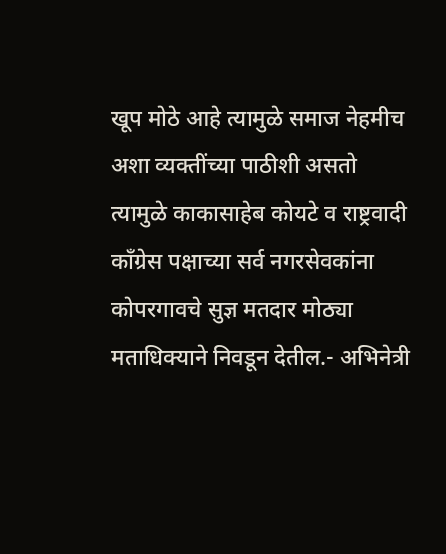खूप मोठे आहे त्यामुळे समाज नेहमीच अशा व्यक्तींच्या पाठीशी असतो त्यामुळे काकासाहेब कोयटे व राष्ट्रवादी कॉंग्रेस पक्षाच्या सर्व नगरसेवकांना कोपरगावचे सुज्ञ मतदार मोठ्या मताधिक्याने निवडून देतील.- अभिनेत्री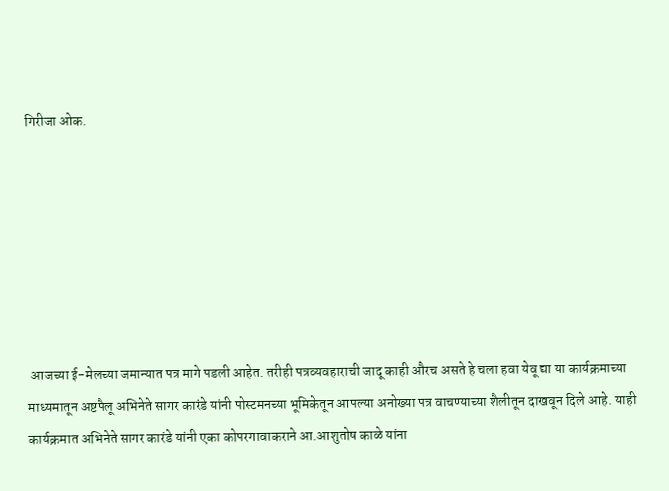गिरीजा ओक.







 आजच्या ई-मेलच्या जमान्यात पत्र मागे पडली आहेत. तरीही पत्रव्यवहाराची जादू काही औरच असते हे चला हवा येवू द्या या कार्यक्रमाच्या माध्यमातून अष्टपैलू अभिनेते सागर कारंडे यांनी पोस्टमनच्या भूमिकेतून आपल्या अनोख्या पत्र वाचण्याच्या शैलीतून दाखवून दिले आहे. याही कार्यक्रमात अभिनेते सागर कारंडे यांनी एका कोपरगावाकराने आ.आशुतोष काळे यांना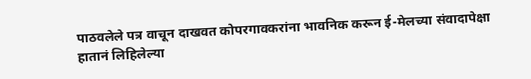पाठवलेले पत्र वाचून दाखवत कोपरगावकरांना भावनिक करून ई-मेलच्या संवादापेक्षा हातानं लिहिलेल्या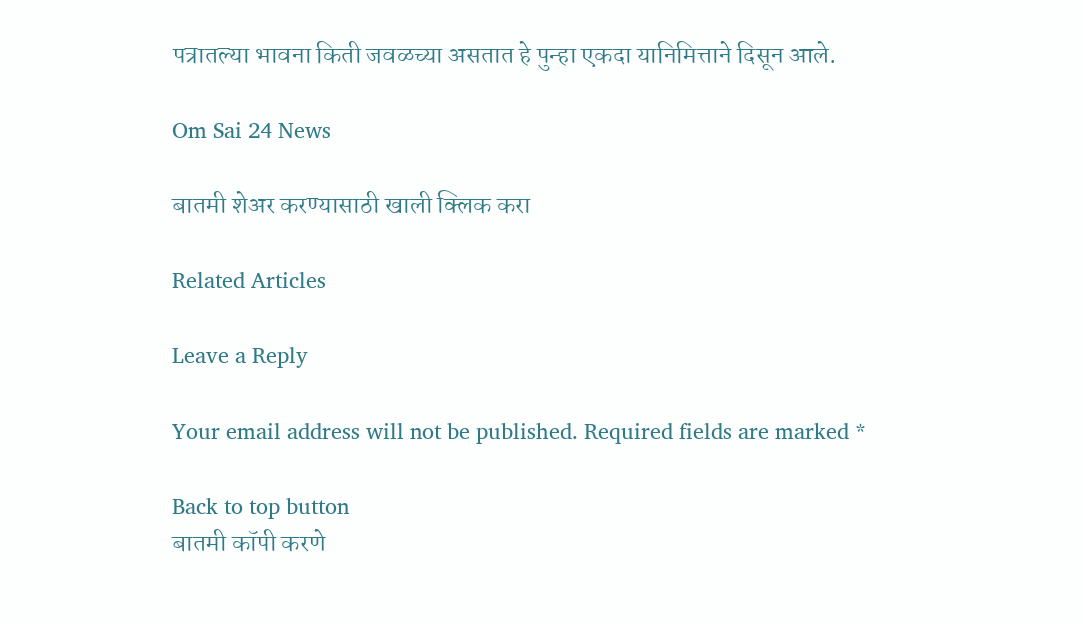पत्रातल्या भावना किती जवळच्या असतात हे पुन्हा एकदा यानिमित्ताने दिसून आले.

Om Sai 24 News

बातमी शेअर करण्यासाठी खाली क्लिक करा

Related Articles

Leave a Reply

Your email address will not be published. Required fields are marked *

Back to top button
बातमी कॉपी करणे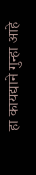हा कायद्याने गुन्हा आहे